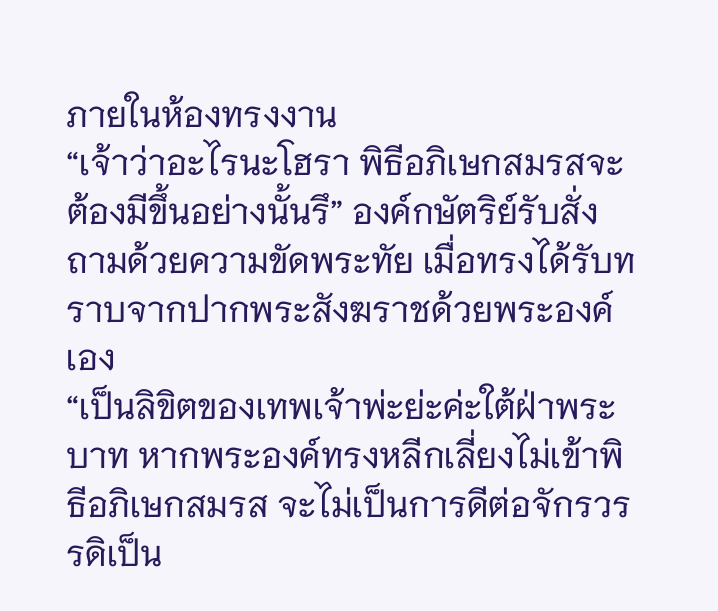ภายในห้องทรงงาน
“เจ้าว่าอะไรนะโฮรา พิธีอภิเษกสมรสจะต้องมีขึ้นอย่างนั้นรึ” องค์กษัตริย์รับสั่งถามด้วยความขัดพระทัย เมื่อทรงได้รับทราบจากปากพระสังฆราชด้วยพระองค์เอง
“เป็นลิขิตของเทพเจ้าพ่ะย่ะค่ะใต้ฝ่าพระบาท หากพระองค์ทรงหลีกเลี่ยงไม่เข้าพิธีอภิเษกสมรส จะไม่เป็นการดีต่อจักรวรรดิเป็น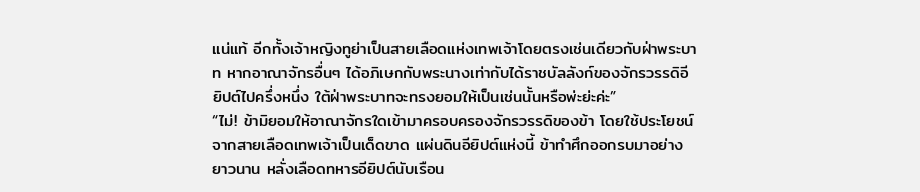แน่แท้ อีกทั้งเจ้าหญิงทูย่าเป็นสายเลือดแห่งเทพเจ้าโดยตรงเช่นเดียวกับฝ่าพระบาท หากอาณาจักรอื่นๆ ได้อภิเษกกับพระนางเท่ากับได้ราชบัลลังก์ของจักรวรรดิอียิปต์ไปครึ่งหนึ่ง ใต้ฝ่าพระบาทจะทรงยอมให้เป็นเช่นนั้นหรือพ่ะย่ะค่ะ”
“ไม่! ข้ามิยอมให้อาณาจักรใดเข้ามาครอบครองจักรวรรดิของข้า โดยใช้ประโยชน์จากสายเลือดเทพเจ้าเป็นเด็ดขาด แผ่นดินอียิปต์แห่งนี้ ข้าทำศึกออกรบมาอย่างยาวนาน หลั่งเลือดทหารอียิปต์นับเรือน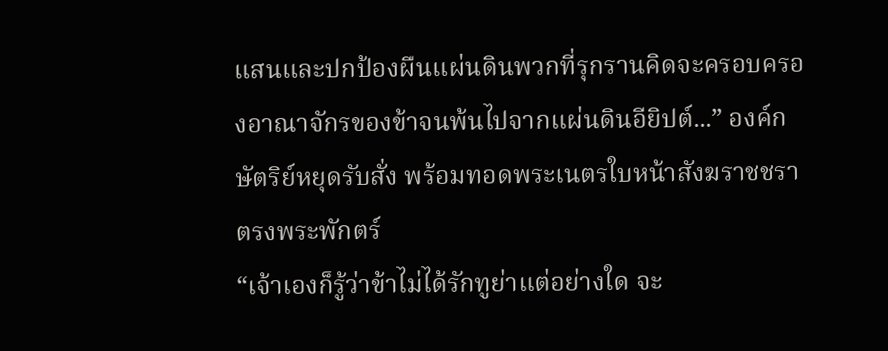แสนและปกป้องผืนแผ่นดินพวกที่รุกรานคิดจะครอบครองอาณาจักรของข้าจนพ้นไปจากแผ่นดินอียิปต์...” องค์กษัตริย์หยุดรับสั่ง พร้อมทอดพระเนตรใบหน้าสังฆราชชราตรงพระพักตร์
“เจ้าเองก็รู้ว่าข้าไม่ได้รักทูย่าแต่อย่างใด จะ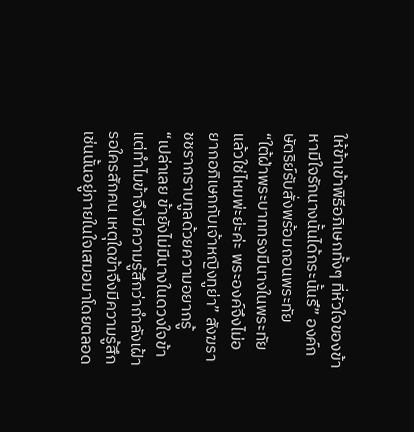ให้ข้าเข้าพิธีอภิเษกทั้งๆ ที่หัวใจของข้าหามีใจรักนางนั้นได้กระนั้นรึ” องค์กษัตริย์รับสั่งพร้อมถอนพระทัย
“ใต้ฝ่าพระบาททรงมีนางในพระทัยแล้วใช่ไหมพ่ะย่ะค่ะ พระองค์จึงไม่อยากอภิเษกกับเจ้าหญิงทูย่า” สังฆราชชรากราบทูลด้วยความอยากรู้
“เปล่าเลย ข้ายังไม่มีนางในดวงใจข้า แต่ทำไมข้าจึงมีความรู้สึกว่ากำลังเฝ้ารอใครสักคน เหตุใดข้าจึงมีความรู้สึกเช่นนั้นอยู่ภายในใจเสมอมาโดยตลอด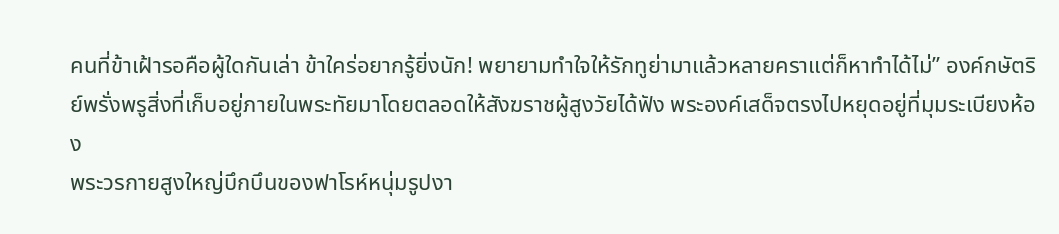คนที่ข้าเฝ้ารอคือผู้ใดกันเล่า ข้าใคร่อยากรู้ยิ่งนัก! พยายามทำใจให้รักทูย่ามาแล้วหลายคราแต่ก็หาทำได้ไม่” องค์กษัตริย์พรั่งพรูสิ่งที่เก็บอยู่ภายในพระทัยมาโดยตลอดให้สังฆราชผู้สูงวัยได้ฟัง พระองค์เสด็จตรงไปหยุดอยู่ที่มุมระเบียงห้อง
พระวรกายสูงใหญ่บึกบึนของฟาโรห์หนุ่มรูปงา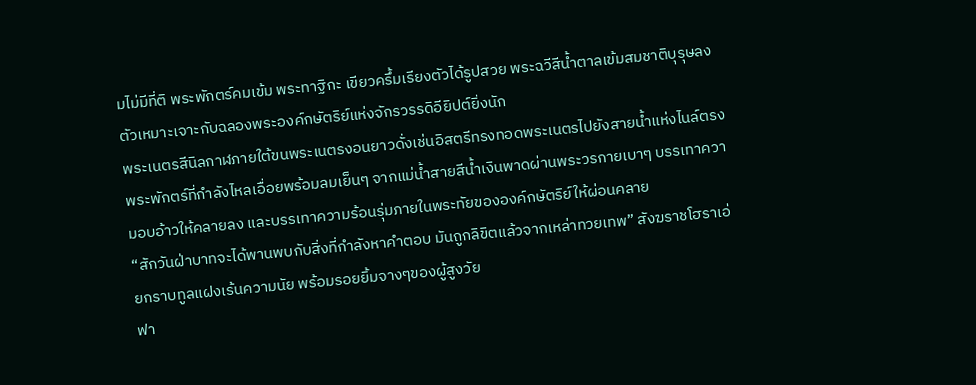มไม่มีที่ติ พระพักตร์คมเข้ม พระทาฐิกะ เขียวครึ้มเรียงตัวได้รูปสวย พระฉวีสีน้ำตาลเข้มสมชาติบุรุษลงตัวเหมาะเจาะกับฉลองพระองค์กษัตริย์แห่งจักรวรรดิอียิปต์ยิ่งนัก
พระเนตรสีนิลกาฬภายใต้ขนพระเนตรงอนยาวดั่งเช่นอิสตรีทรงทอดพระเนตรไปยังสายน้ำแห่งไนล์ตรงพระพักตร์ที่กำลังไหลเอื่อยพร้อมลมเย็นๆ จากแม่น้ำสายสีน้ำเงินพาดผ่านพระวรกายเบาๆ บรรเทาความอบอ้าวให้คลายลง และบรรเทาความร้อนรุ่มภายในพระทัยขององค์กษัตริย์ให้ผ่อนคลาย
“สักวันฝ่าบาทจะได้พานพบกับสิ่งที่กำลังหาคำตอบ มันถูกลิขิตแล้วจากเหล่าทวยเทพ” สังฆราชโฮราเอ่ยกราบทูลแฝงเร้นความนัย พร้อมรอยยิ้มจางๆของผู้สูงวัย
ฟา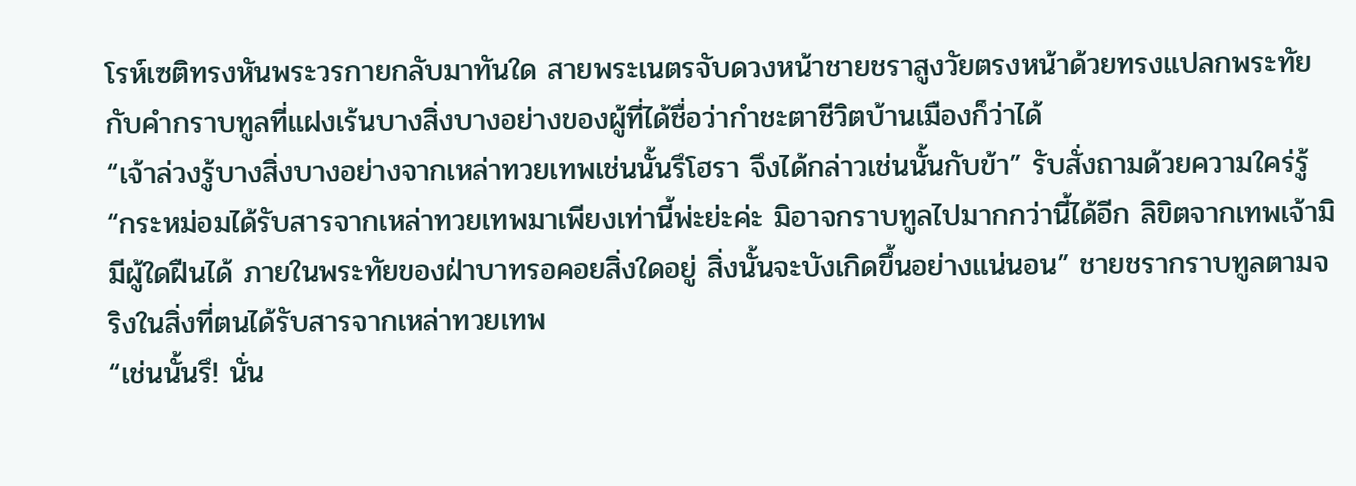โรห์เซติทรงหันพระวรกายกลับมาทันใด สายพระเนตรจับดวงหน้าชายชราสูงวัยตรงหน้าด้วยทรงแปลกพระทัยกับคำกราบทูลที่แฝงเร้นบางสิ่งบางอย่างของผู้ที่ได้ชื่อว่ากำชะตาชีวิตบ้านเมืองก็ว่าได้
“เจ้าล่วงรู้บางสิ่งบางอย่างจากเหล่าทวยเทพเช่นนั้นรึโฮรา จึงได้กล่าวเช่นนั้นกับข้า” รับสั่งถามด้วยความใคร่รู้
“กระหม่อมได้รับสารจากเหล่าทวยเทพมาเพียงเท่านี้พ่ะย่ะค่ะ มิอาจกราบทูลไปมากกว่านี้ได้อีก ลิขิตจากเทพเจ้ามิมีผู้ใดฝืนได้ ภายในพระทัยของฝ่าบาทรอคอยสิ่งใดอยู่ สิ่งนั้นจะบังเกิดขึ้นอย่างแน่นอน” ชายชรากราบทูลตามจริงในสิ่งที่ตนได้รับสารจากเหล่าทวยเทพ
“เช่นนั้นรึ! นั่น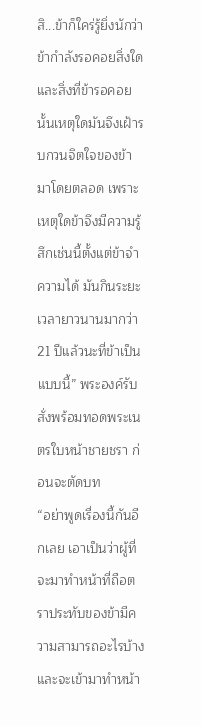สิ...ข้าก็ใคร่รู้ยิ่งนักว่าข้ากำลังรอคอยสิ่งใด และสิ่งที่ข้ารอคอยนั้นเหตุใดมันจึงเฝ้ารบกวนจิตใจของข้ามาโดยตลอด เพราะเหตุใดข้าจึงมีความรู้สึกเช่นนี้ตั้งแต่ข้าจำความได้ มันกินระยะเวลายาวนานมากว่า 21 ปีแล้วนะที่ข้าเป็นแบบนี้” พระองค์รับสั่งพร้อมทอดพระเนตรใบหน้าชายชรา ก่อนจะตัดบท
“อย่าพูดเรื่องนี้กันอีกเลย เอาเป็นว่าผู้ที่จะมาทำหน้าที่ถือตราประทับของข้ามีความสามารถอะไรบ้าง และจะเข้ามาทำหน้า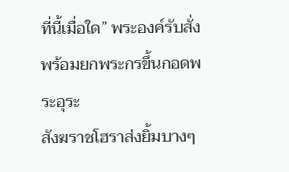ที่นี้เมื่อใด” พระองค์รับสั่งพร้อมยกพระกรขึ้นกอดพระอุระ
สังฆราชโฮราส่งยิ้มบางๆ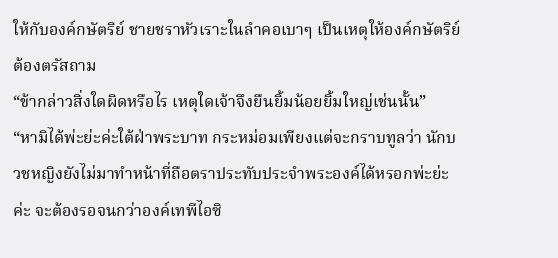ให้กับองค์กษัตริย์ ชายชราหัวเราะในลำคอเบาๆ เป็นเหตุให้องค์กษัตริย์ต้องตรัสถาม
“ข้ากล่าวสิ่งใดผิดหรือไร เหตุใดเจ้าจึงยืนยิ้มน้อยยิ้มใหญ่เช่นนั้น”
“หามิได้พ่ะย่ะค่ะใต้ฝ่าพระบาท กระหม่อมเพียงแต่จะกราบทูลว่า นักบวชหญิงยังไม่มาทำหน้าที่ถือตราประทับประจำพระองค์ได้หรอกพ่ะย่ะค่ะ จะต้องรอจนกว่าองค์เทพีไอซิ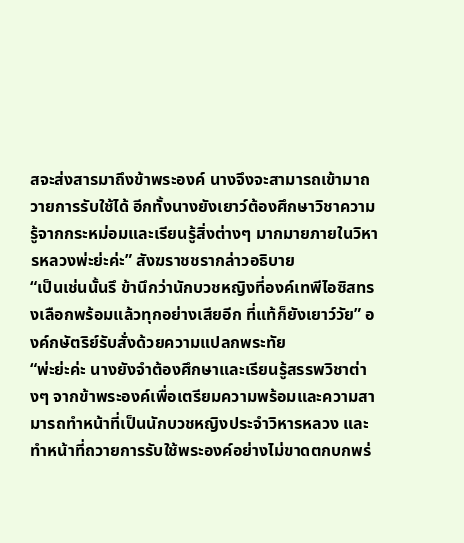สจะส่งสารมาถึงข้าพระองค์ นางจึงจะสามารถเข้ามาถวายการรับใช้ได้ อีกทั้งนางยังเยาว์ต้องศึกษาวิชาความรู้จากกระหม่อมและเรียนรู้สิ่งต่างๆ มากมายภายในวิหารหลวงพ่ะย่ะค่ะ” สังฆราชชรากล่าวอธิบาย
“เป็นเช่นนั้นรึ ข้านึกว่านักบวชหญิงที่องค์เทพีไอซิสทรงเลือกพร้อมแล้วทุกอย่างเสียอีก ที่แท้ก็ยังเยาว์วัย” องค์กษัตริย์รับสั่งด้วยความแปลกพระทัย
“พ่ะย่ะค่ะ นางยังจำต้องศึกษาและเรียนรู้สรรพวิชาต่างๆ จากข้าพระองค์เพื่อเตรียมความพร้อมและความสามารถทำหน้าที่เป็นนักบวชหญิงประจำวิหารหลวง และทำหน้าที่ถวายการรับใช้พระองค์อย่างไม่ขาดตกบกพร่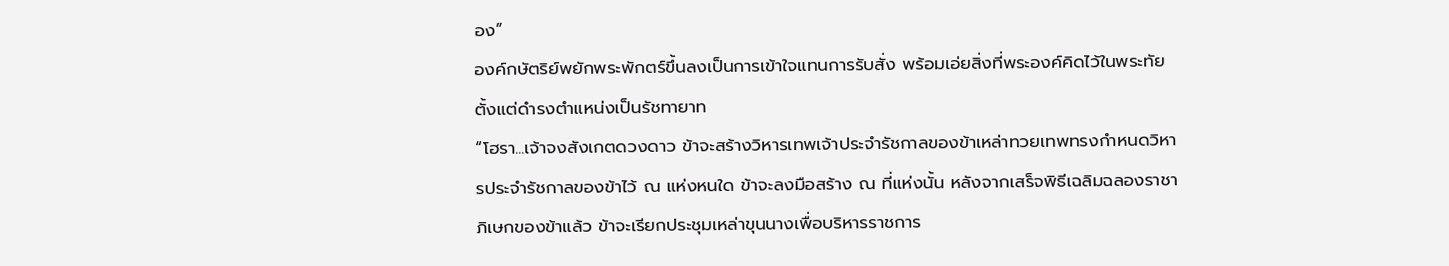อง”
องค์กษัตริย์พยักพระพักตร์ขึ้นลงเป็นการเข้าใจแทนการรับสั่ง พร้อมเอ่ยสิ่งที่พระองค์คิดไว้ในพระทัยตั้งแต่ดำรงตำแหน่งเป็นรัชทายาท
“โฮรา...เจ้าจงสังเกตดวงดาว ข้าจะสร้างวิหารเทพเจ้าประจำรัชกาลของข้าเหล่าทวยเทพทรงกำหนดวิหารประจำรัชกาลของข้าไว้ ณ แห่งหนใด ข้าจะลงมือสร้าง ณ ที่แห่งนั้น หลังจากเสร็จพิธีเฉลิมฉลองราชาภิเษกของข้าแล้ว ข้าจะเรียกประชุมเหล่าขุนนางเพื่อบริหารราชการ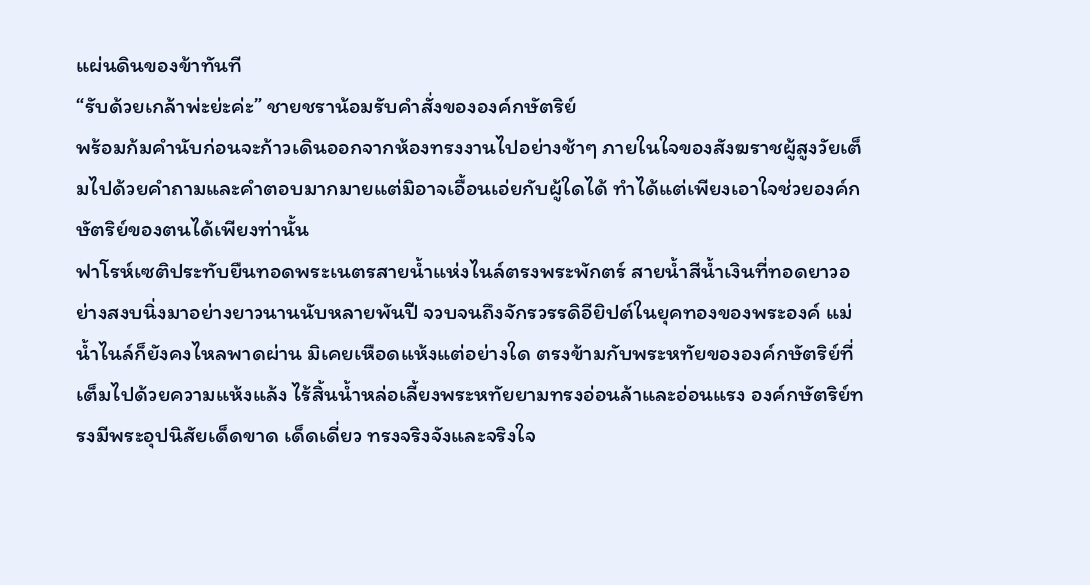แผ่นดินของข้าทันที
“รับด้วยเกล้าพ่ะย่ะค่ะ” ชายชราน้อมรับคำสั่งขององค์กษัตริย์
พร้อมก้มคำนับก่อนจะก้าวเดินออกจากห้องทรงงานไปอย่างช้าๆ ภายในใจของสังฆราชผู้สูงวัยเต็มไปด้วยคำถามและคำตอบมากมายแต่มิอาจเอื้อนเอ่ยกับผู้ใดได้ ทำได้แต่เพียงเอาใจช่วยองค์กษัตริย์ของตนได้เพียงท่านั้น
ฟาโรห์เซติประทับยืนทอดพระเนตรสายน้ำแห่งไนล์ตรงพระพักตร์ สายน้ำสีน้ำเงินที่ทอดยาวอย่างสงบนิ่งมาอย่างยาวนานนับหลายพันปี จวบจนถึงจักรวรรดิอียิปต์ในยุคทองของพระองค์ แม่น้ำไนล์ก็ยังคงไหลพาดผ่าน มิเคยเหือดแห้งแต่อย่างใด ตรงข้ามกับพระหทัยขององค์กษัตริย์ที่เต็มไปด้วยความแห้งแล้ง ไร้สิ้นน้ำหล่อเลี้ยงพระหทัยยามทรงอ่อนล้าและอ่อนแรง องค์กษัตริย์ทรงมีพระอุปนิสัยเด็ดขาด เด็ดเดี่ยว ทรงจริงจังและจริงใจ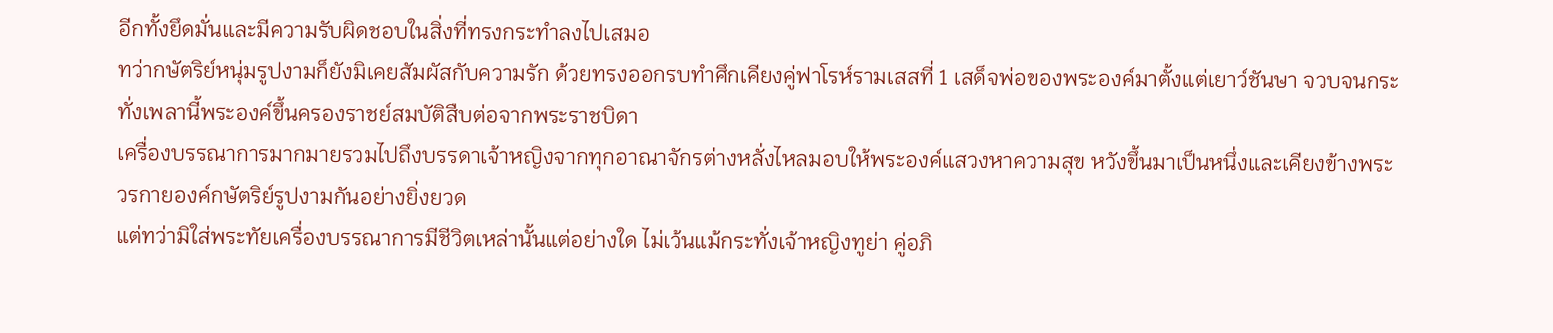อีกทั้งยึดมั่นและมีความรับผิดชอบในสิ่งที่ทรงกระทำลงไปเสมอ
ทว่ากษัตริย์หนุ่มรูปงามก็ยังมิเคยสัมผัสกับความรัก ด้วยทรงออกรบทำศึกเคียงคู่ฟาโรห์รามเสสที่ 1 เสด็จพ่อของพระองค์มาตั้งแต่เยาว์ชันษา จวบจนกระทั่งเพลานี้พระองค์ขึ้นครองราชย์สมบัติสืบต่อจากพระราชบิดา
เครื่องบรรณาการมากมายรวมไปถึงบรรดาเจ้าหญิงจากทุกอาณาจักรต่างหลั่งไหลมอบให้พระองค์แสวงหาความสุข หวังขึ้นมาเป็นหนึ่งและเคียงข้างพระวรกายองค์กษัตริย์รูปงามกันอย่างยิ่งยวด
แต่ทว่ามิใส่พระทัยเครื่องบรรณาการมีชีวิตเหล่านั้นแต่อย่างใด ไม่เว้นแม้กระทั่งเจ้าหญิงทูย่า คู่อภิ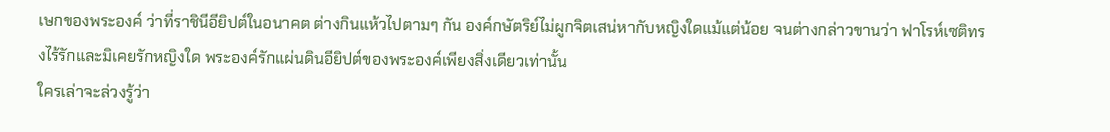เษกของพระองค์ ว่าที่ราชินีอียิปต์ในอนาคต ต่างกินแห้วไปตามๆ กัน องค์กษัตริย์ไม่ผูกจิตเสน่หากับหญิงใดแม้แต่น้อย จนต่างกล่าวขานว่า ฟาโรห์เซติทรงไร้รักและมิเคยรักหญิงใด พระองค์รักแผ่นดินอียิปต์ของพระองค์เพียงสิ่งเดียวเท่านั้น
ใครเล่าจะล่วงรู้ว่า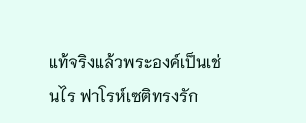แท้จริงแล้วพระองค์เป็นเช่นไร ฟาโรห์เซติทรงรัก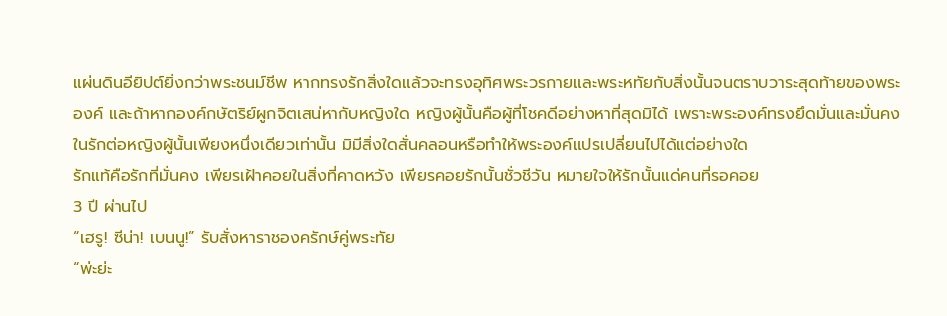แผ่นดินอียิปต์ยิ่งกว่าพระชนม์ชีพ หากทรงรักสิ่งใดแล้วจะทรงอุทิศพระวรกายและพระหทัยกับสิ่งนั้นจนตราบวาระสุดท้ายของพระองค์ และถ้าหากองค์กษัตริย์ผูกจิตเสน่หากับหญิงใด หญิงผู้นั้นคือผู้ที่โชคดีอย่างหาที่สุดมิได้ เพราะพระองค์ทรงยึดมั่นและมั่นคงในรักต่อหญิงผู้นั้นเพียงหนึ่งเดียวเท่านั้น มิมีสิ่งใดสั่นคลอนหรือทำให้พระองค์แปรเปลี่ยนไปได้แต่อย่างใด
รักแท้คือรักที่มั่นคง เพียรเฝ้าคอยในสิ่งที่คาดหวัง เพียรคอยรักนั้นชั่วชีวัน หมายใจให้รักนั้นแด่คนที่รอคอย
3 ปี ผ่านไป
“เฮรู! ซีน่า! เบนนู!” รับสั่งหาราชองครักษ์คู่พระทัย
“พ่ะย่ะ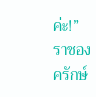ค่ะ!” ราชองครักษ์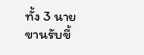ทั้ง 3 นายขานรับขึ้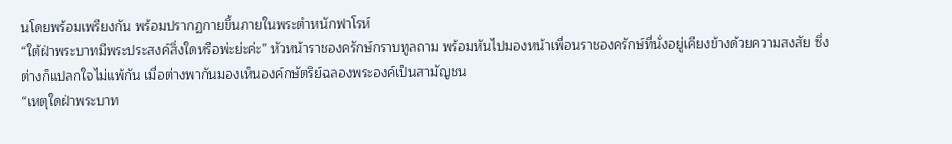นโดยพร้อมเพรียงกัน พร้อมปรากฏกายขึ้นภายในพระตำหนักฟาโรห์
“ใต้ฝ่าพระบาทมีพระประสงค์สิ่งใดหรือพ่ะย่ะค่ะ” หัวหน้าราชองครักษ์กราบทูลถาม พร้อมหันไปมองหน้าเพื่อนราชองครักษ์ที่นั่งอยู่เคียงข้างด้วยความสงสัย ซึ่งต่างก็แปลกใจไม่แพ้กัน เมื่อต่างพากันมองเห็นองค์กษัตริย์ฉลองพระองค์เป็นสามัญชน
“เหตุใดฝ่าพระบาท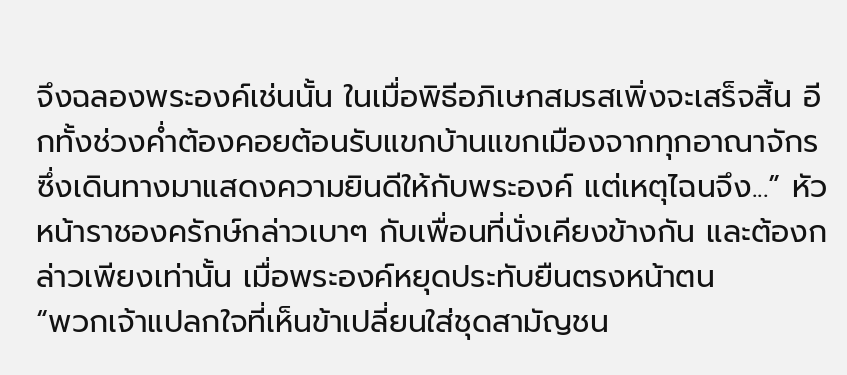จึงฉลองพระองค์เช่นนั้น ในเมื่อพิธีอภิเษกสมรสเพิ่งจะเสร็จสิ้น อีกทั้งช่วงค่ำต้องคอยต้อนรับแขกบ้านแขกเมืองจากทุกอาณาจักรซึ่งเดินทางมาแสดงความยินดีให้กับพระองค์ แต่เหตุไฉนจึง...” หัวหน้าราชองครักษ์กล่าวเบาๆ กับเพื่อนที่นั่งเคียงข้างกัน และต้องกล่าวเพียงเท่านั้น เมื่อพระองค์หยุดประทับยืนตรงหน้าตน
“พวกเจ้าแปลกใจที่เห็นข้าเปลี่ยนใส่ชุดสามัญชน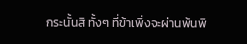กระนั้นสิ ทั้งๆ ที่ข้าเพิ่งจะผ่านพ้นพิ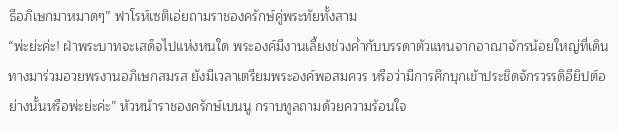ธีอภิเษกมาหมาดๆ” ฟาโรห์เซติเอ่ยถามราชองครักษ์คู่พระทัยทั้งสาม
“พ่ะย่ะค่ะ! ฝ่าพระบาทจะเสด็จไปแห่งหนใด พระองค์มีงานเลี้ยงช่วงค่ำกับบรรดาตัวแทนจากอาณาจักรน้อยใหญ่ที่เดินทางมาร่วมอวยพรงานอภิเษกสมรส ยังมีเวลาเตรียมพระองค์พอสมควร หรือว่ามีการศึกบุกเข้าประชิดจักรวรรดิอียิปต์อย่างนั้นหรือพ่ะย่ะค่ะ” หัวหน้าราชองครักษ์เบนนู กราบทูลถามด้วยความร้อนใจ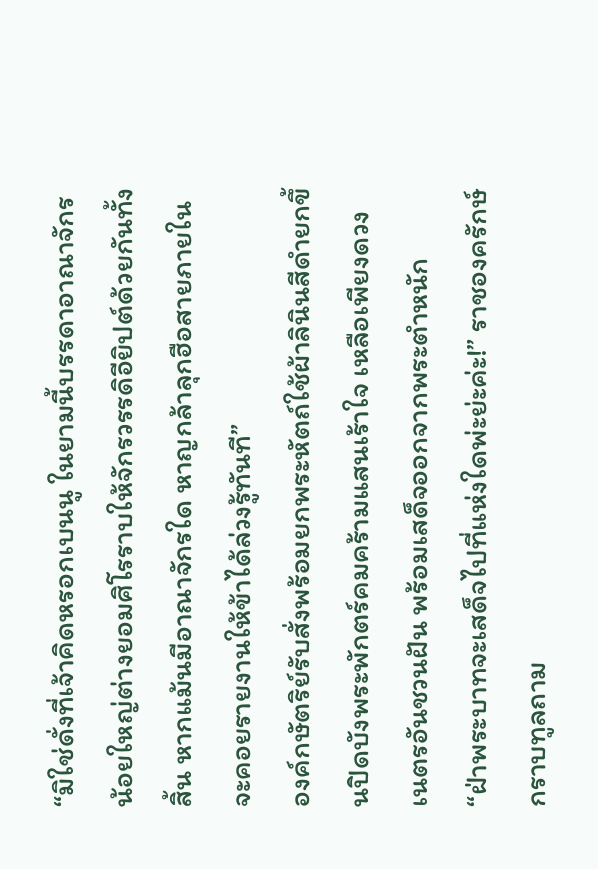“มิใช่ดั่งที่เจ้าคิดหรอกเบนนู ในยามนี้บรรดาอาณาจักรน้อยใหญ่ต่างยอมศิโรราบให้จักรวรรดิอียิปต์ด้วยกันทั้งสิ้น หากแม้นมีอาณาจักรใด หาญกล้าลุกฮือสายภายในจะคอยรายงานให้ข้าได้ล่วงรู้ทันที”
องค์กษัตริย์รับสั่งพร้อมยกพระหัตถ์ใช้ผ้าลินินสีดำยกขึ้นปิดบังพระพักตร์คมคร้ามแสนเร้าใจ เหลือเพียงดวงเนตรอันชวนฝัน พร้อมเสด็จออกจากพระตำหนัก
“ฝ่าพระบาทจะเสด็จไปที่แห่งใดพ่ะย่ะค่ะ!” ราชองครักษ์กราบทูลถาม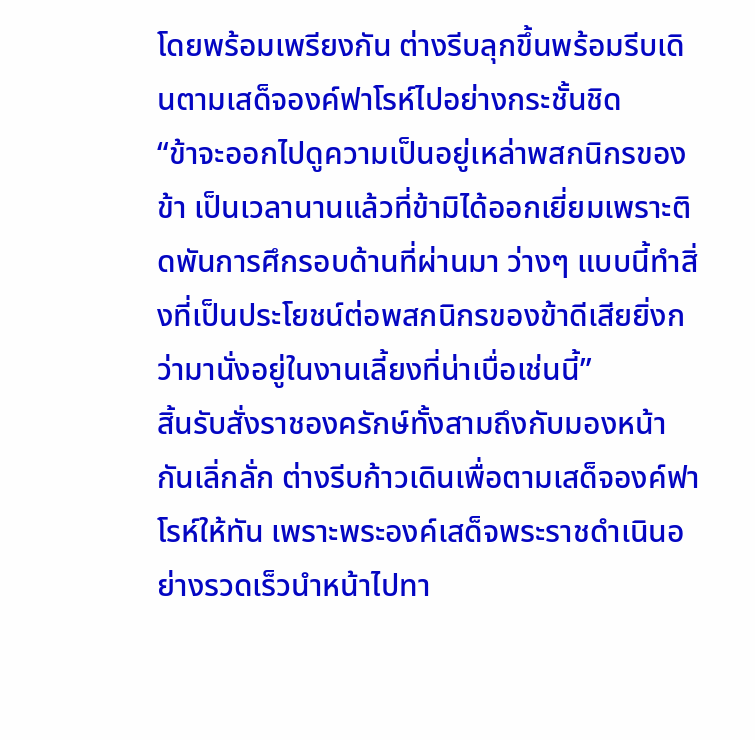โดยพร้อมเพรียงกัน ต่างรีบลุกขึ้นพร้อมรีบเดินตามเสด็จองค์ฟาโรห์ไปอย่างกระชั้นชิด
“ข้าจะออกไปดูความเป็นอยู่เหล่าพสกนิกรของข้า เป็นเวลานานแล้วที่ข้ามิได้ออกเยี่ยมเพราะติดพันการศึกรอบด้านที่ผ่านมา ว่างๆ แบบนี้ทำสิ่งที่เป็นประโยชน์ต่อพสกนิกรของข้าดีเสียยิ่งกว่ามานั่งอยู่ในงานเลี้ยงที่น่าเบื่อเช่นนี้”
สิ้นรับสั่งราชองครักษ์ทั้งสามถึงกับมองหน้ากันเลิ่กลั่ก ต่างรีบก้าวเดินเพื่อตามเสด็จองค์ฟาโรห์ให้ทัน เพราะพระองค์เสด็จพระราชดำเนินอย่างรวดเร็วนำหน้าไปทา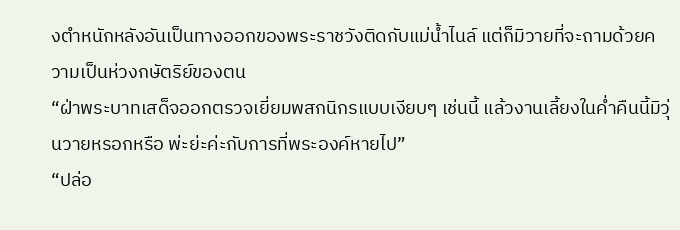งตำหนักหลังอันเป็นทางออกของพระราชวังติดกับแม่น้ำไนล์ แต่ก็มิวายที่จะถามด้วยความเป็นห่วงกษัตริย์ของตน
“ฝ่าพระบาทเสด็จออกตรวจเยี่ยมพสกนิกรแบบเงียบๆ เช่นนี้ แล้วงานเลี้ยงในค่ำคืนนี้มิวุ่นวายหรอกหรือ พ่ะย่ะค่ะกับการที่พระองค์หายไป”
“ปล่อ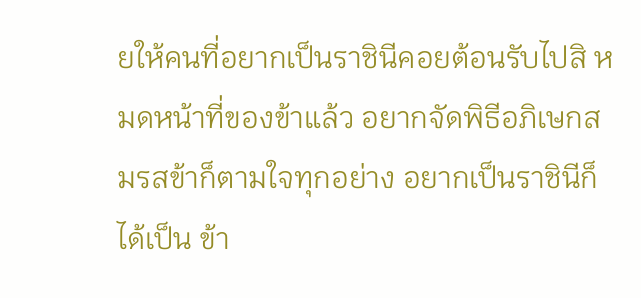ยให้คนที่อยากเป็นราชินีคอยต้อนรับไปสิ หมดหน้าที่ของข้าแล้ว อยากจัดพิธีอภิเษกสมรสข้าก็ตามใจทุกอย่าง อยากเป็นราชินีก็ได้เป็น ข้า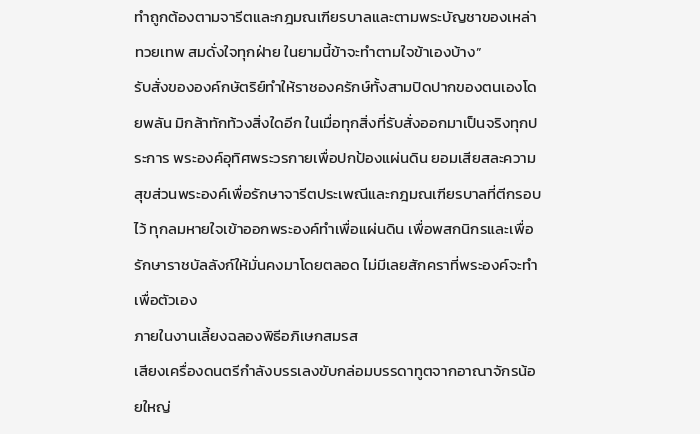ทำถูกต้องตามจารีตและกฎมณเฑียรบาลและตามพระบัญชาของเหล่าทวยเทพ สมดั่งใจทุกฝ่าย ในยามนี้ข้าจะทำตามใจข้าเองบ้าง”
รับสั่งขององค์กษัตริย์ทำให้ราชองครักษ์ทั้งสามปิดปากของตนเองโดยพลัน มิกล้าทักท้วงสิ่งใดอีก ในเมื่อทุกสิ่งที่รับสั่งออกมาเป็นจริงทุกประการ พระองค์อุทิศพระวรกายเพื่อปกป้องแผ่นดิน ยอมเสียสละความสุขส่วนพระองค์เพื่อรักษาจารีตประเพณีและกฎมณเฑียรบาลที่ตีกรอบไว้ ทุกลมหายใจเข้าออกพระองค์ทำเพื่อแผ่นดิน เพื่อพสกนิกรและเพื่อรักษาราชบัลลังก์ให้มั่นคงมาโดยตลอด ไม่มีเลยสักคราที่พระองค์จะทำเพื่อตัวเอง
ภายในงานเลี้ยงฉลองพิธีอภิเษกสมรส
เสียงเครื่องดนตรีกำลังบรรเลงขับกล่อมบรรดาทูตจากอาณาจักรน้อยใหญ่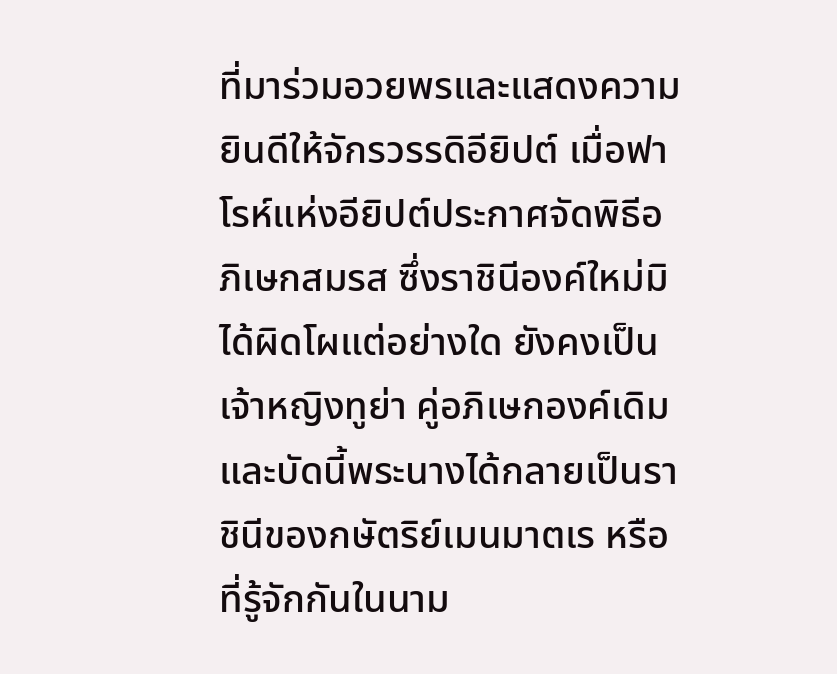ที่มาร่วมอวยพรและแสดงความยินดีให้จักรวรรดิอียิปต์ เมื่อฟาโรห์แห่งอียิปต์ประกาศจัดพิธีอภิเษกสมรส ซึ่งราชินีองค์ใหม่มิได้ผิดโผแต่อย่างใด ยังคงเป็นเจ้าหญิงทูย่า คู่อภิเษกองค์เดิม
และบัดนี้พระนางได้กลายเป็นราชินีของกษัตริย์เมนมาตเร หรือที่รู้จักกันในนาม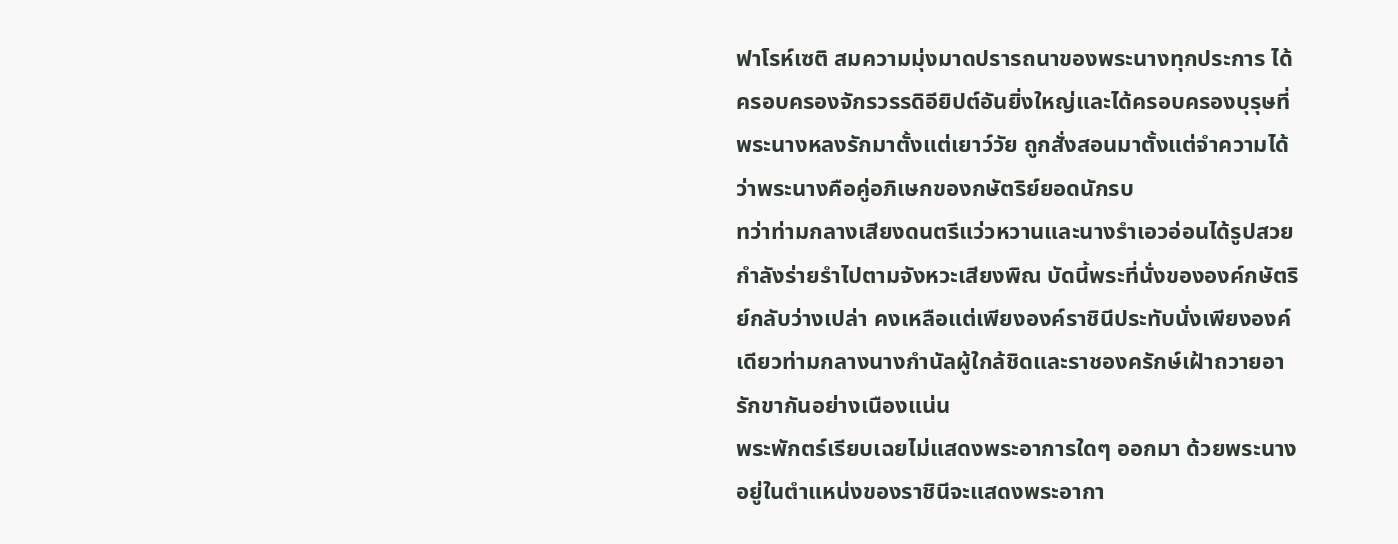ฟาโรห์เซติ สมความมุ่งมาดปรารถนาของพระนางทุกประการ ได้ครอบครองจักรวรรดิอียิปต์อันยิ่งใหญ่และได้ครอบครองบุรุษที่พระนางหลงรักมาตั้งแต่เยาว์วัย ถูกสั่งสอนมาตั้งแต่จำความได้ว่าพระนางคือคู่อภิเษกของกษัตริย์ยอดนักรบ
ทว่าท่ามกลางเสียงดนตรีแว่วหวานและนางรำเอวอ่อนได้รูปสวยกำลังร่ายรำไปตามจังหวะเสียงพิณ บัดนี้พระที่นั่งขององค์กษัตริย์กลับว่างเปล่า คงเหลือแต่เพียงองค์ราชินีประทับนั่งเพียงองค์เดียวท่ามกลางนางกำนัลผู้ใกล้ชิดและราชองครักษ์เฝ้าถวายอารักขากันอย่างเนืองแน่น
พระพักตร์เรียบเฉยไม่แสดงพระอาการใดๆ ออกมา ด้วยพระนางอยู่ในตำแหน่งของราชินีจะแสดงพระอากา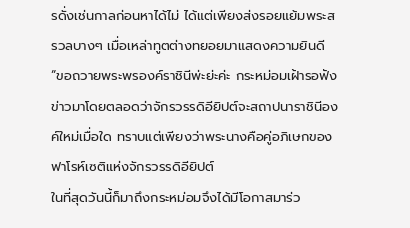รดั่งเช่นกาลก่อนหาได้ไม่ ได้แต่เพียงส่งรอยแย้มพระสรวลบางๆ เมื่อเหล่าทูตต่างทยอยมาแสดงความยินดี
“ขอถวายพระพรองค์ราชินีพ่ะย่ะค่ะ กระหม่อมเฝ้ารอฟังข่าวมาโดยตลอดว่าจักรวรรดิอียิปต์จะสถาปนาราชินีองค์ใหม่เมื่อใด ทราบแต่เพียงว่าพระนางคือคู่อภิเษกของฟาโรห์เซติแห่งจักรวรรดิอียิปต์
ในที่สุดวันนี้ก็มาถึงกระหม่อมจึงได้มีโอกาสมาร่ว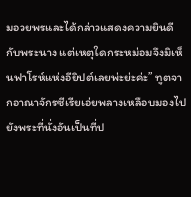มอวยพรและได้กล่าวแสดงความยินดีกับพระนาง แต่เหตุใดกระหม่อมจึงมิเห็นฟาโรห์แห่งอียิปต์เลยพ่ะย่ะค่ะ” ทูตจากอาณาจักรซีเรียเอ่ยพลางเหลือบมองไปยังพระที่นั่งอันเป็นที่ป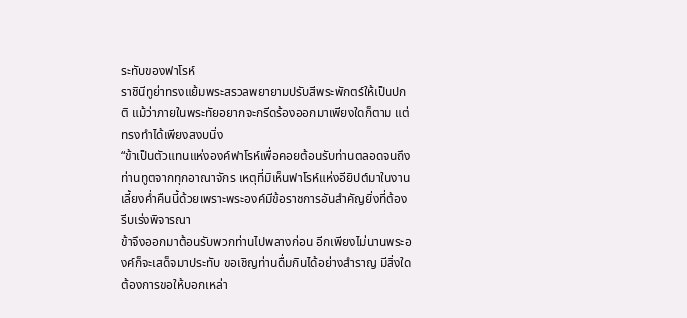ระทับของฟาโรห์
ราชินีทูย่าทรงแย้มพระสรวลพยายามปรับสีพระพักตร์ให้เป็นปกติ แม้ว่าภายในพระทัยอยากจะกรีดร้องออกมาเพียงใดก็ตาม แต่ทรงทำได้เพียงสงบนิ่ง
“ข้าเป็นตัวแทนแห่งองค์ฟาโรห์เพื่อคอยต้อนรับท่านตลอดจนถึงท่านทูตจากทุกอาณาจักร เหตุที่มิเห็นฟาโรห์แห่งอียิปต์มาในงานเลี้ยงค่ำคืนนี้ด้วยเพราะพระองค์มีข้อราชการอันสำคัญยิ่งที่ต้องรีบเร่งพิจารณา
ข้าจึงออกมาต้อนรับพวกท่านไปพลางก่อน อีกเพียงไม่นานพระองค์ก็จะเสด็จมาประทับ ขอเชิญท่านดื่มกินได้อย่างสำราญ มีสิ่งใดต้องการขอให้บอกเหล่า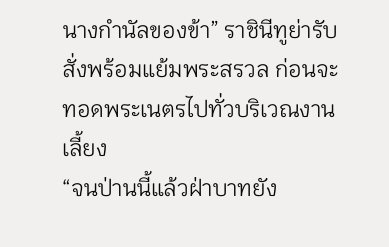นางกำนัลของข้า” ราชินีทูย่ารับสั่งพร้อมแย้มพระสรวล ก่อนจะทอดพระเนตรไปทั่วบริเวณงานเลี้ยง
“จนป่านนี้แล้วฝ่าบาทยัง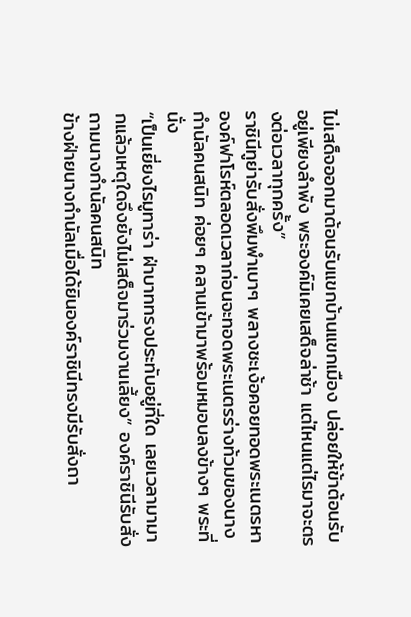ไม่เสด็จออกมาต้อนรับแขกบ้านแขกเมือง ปล่อยให้ข้าต้อนรับอยู่เพียงลำพัง พระองค์มิเคยเสด็จล่าช้า แต่ไหนแต่ไรมาจะตรงต่อเวลาทุกครั้ง”
ราชินีทูย่ารับสั่งพึมพำเบาๆ พลางชะเง้อคอยทอดพระเนตรหาองค์ฟาโรห์ตลอดเวลาก่อนจะทอดพระเนตรร่างท้วมของนางกำนัลคนสนิท ค่อยๆ คลานเข้ามาพร้อมหมอบลงข้างๆ พระที่นั่ง
“เป็นเยี่ยงไรมูทาร่า ฝ่าบาททรงประทับอยู่ที่ใด เลยเวลามามากแล้วเหตุใดจึงยังไม่เสด็จมาร่วมงานเลี้ยง” องค์ราชินีรับสั่งถามนางกำนัลคนสนิท
ข้างฝ่ายนางกำนัลเมื่อได้ยินองค์ราชินีทรงมีรับสั่งถา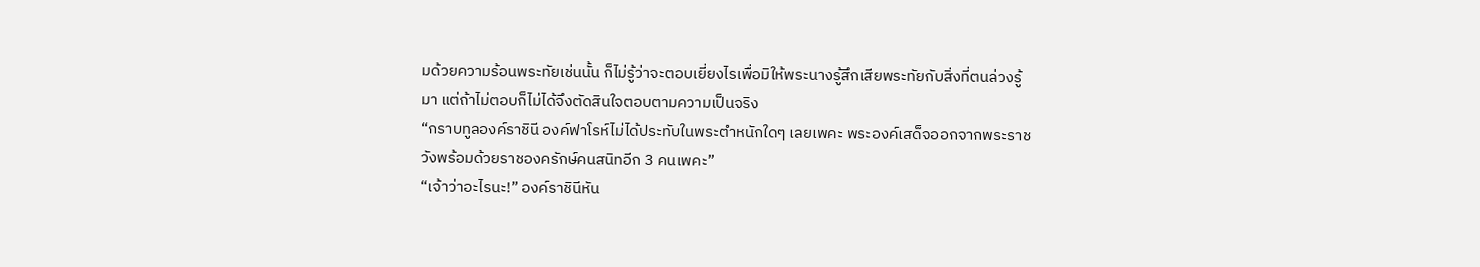มด้วยความร้อนพระทัยเช่นนั้น ก็ไม่รู้ว่าจะตอบเยี่ยงไรเพื่อมิให้พระนางรู้สึกเสียพระทัยกับสิ่งที่ตนล่วงรู้มา แต่ถ้าไม่ตอบก็ไม่ได้จึงตัดสินใจตอบตามความเป็นจริง
“กราบทูลองค์ราชินี องค์ฟาโรห์ไม่ได้ประทับในพระตำหนักใดๆ เลยเพคะ พระองค์เสด็จออกจากพระราชวังพร้อมด้วยราชองครักษ์คนสนิทอีก 3 คนเพคะ”
“เจ้าว่าอะไรนะ!” องค์ราชินีหัน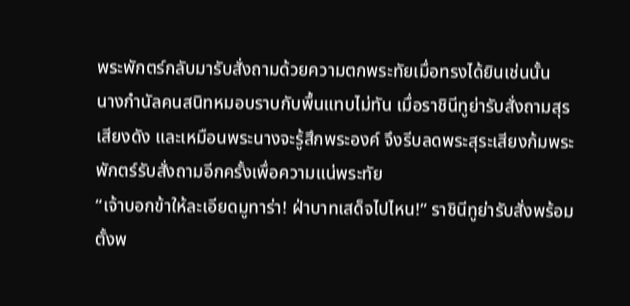พระพักตร์กลับมารับสั่งถามด้วยความตกพระทัยเมื่อทรงได้ยินเช่นนั้น
นางกำนัลคนสนิทหมอบราบกับพื้นแทบไม่ทัน เมื่อราชินีทูย่ารับสั่งถามสุรเสียงดัง และเหมือนพระนางจะรู้สึกพระองค์ จึงรีบลดพระสุระเสียงก้มพระพักตร์รับสั่งถามอีกครั้งเพื่อความแน่พระทัย
“เจ้าบอกข้าให้ละเอียดมูทาร่า! ฝ่าบาทเสด็จไปไหน!” ราชินีทูย่ารับสั่งพร้อมตั้งพ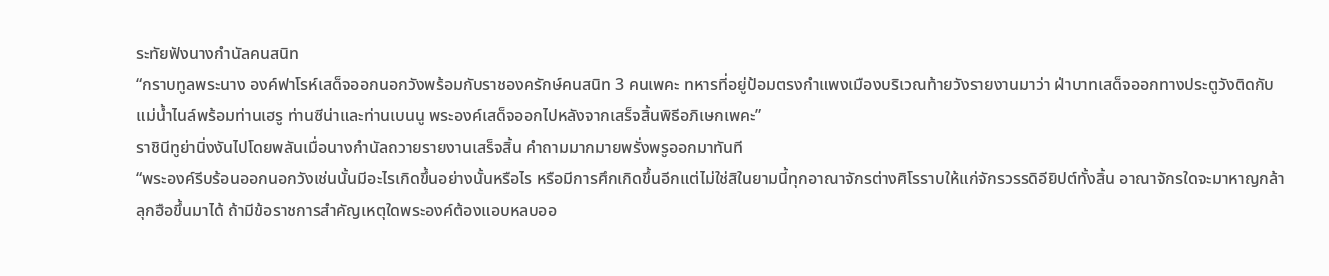ระทัยฟังนางกำนัลคนสนิท
“กราบทูลพระนาง องค์ฟาโรห์เสด็จออกนอกวังพร้อมกับราชองครักษ์คนสนิท 3 คนเพคะ ทหารที่อยู่ป้อมตรงกำแพงเมืองบริเวณท้ายวังรายงานมาว่า ฝ่าบาทเสด็จออกทางประตูวังติดกับแม่น้ำไนล์พร้อมท่านเฮรู ท่านซีน่าและท่านเบนนู พระองค์เสด็จออกไปหลังจากเสร็จสิ้นพิธีอภิเษกเพคะ”
ราชินีทูย่านิ่งงันไปโดยพลันเมื่อนางกำนัลถวายรายงานเสร็จสิ้น คำถามมากมายพรั่งพรูออกมาทันที
“พระองค์รีบร้อนออกนอกวังเช่นนั้นมีอะไรเกิดขึ้นอย่างนั้นหรือไร หรือมีการศึกเกิดขึ้นอีกแต่ไม่ใช่สิในยามนี้ทุกอาณาจักรต่างศิโรราบให้แก่จักรวรรดิอียิปต์ทั้งสิ้น อาณาจักรใดจะมาหาญกล้าลุกฮือขึ้นมาได้ ถ้ามีข้อราชการสำคัญเหตุใดพระองค์ต้องแอบหลบออ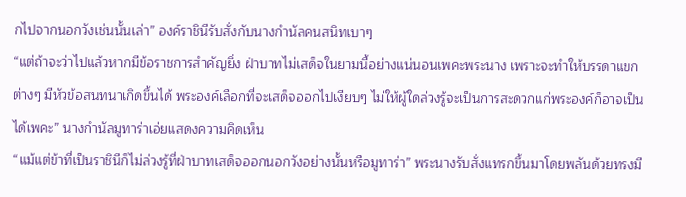กไปจากนอกวังเช่นนั้นเล่า” องค์ราชินีรับสั่งกับนางกำนัลคนสนิทเบาๆ
“แต่ถ้าจะว่าไปแล้วหากมีข้อราชการสำคัญยิ่ง ฝ่าบาทไม่เสด็จในยามนี้อย่างแน่นอนเพคะพระนาง เพราะจะทำให้บรรดาแขกต่างๆ มีหัวข้อสนทนาเกิดขึ้นได้ พระองค์เลือกที่จะเสด็จออกไปเงียบๆ ไม่ให้ผู้ใดล่วงรู้จะเป็นการสะดวกแก่พระองค์ก็อาจเป็นได้เพคะ” นางกำนัลมูทาร่าเอ่ยแสดงความคิดเห็น
“แม้แต่ข้าที่เป็นราชินีก็ไม่ล่วงรู้ที่ฝ่าบาทเสด็จออกนอกวังอย่างนั้นหรือมูทาร่า” พระนางรับสั่งแทรกขึ้นมาโดยพลันด้วยทรงมี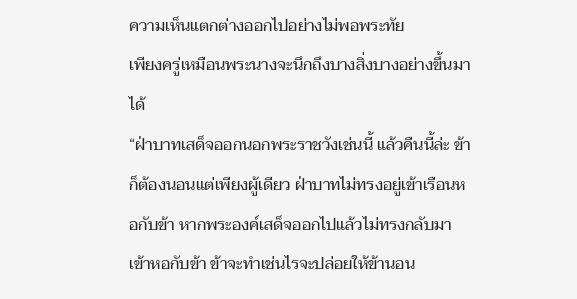ความเห็นแตกต่างออกไปอย่างไม่พอพระทัย
เพียงครู่เหมือนพระนางจะนึกถึงบางสิ่งบางอย่างขึ้นมาได้
“ฝ่าบาทเสด็จออกนอกพระราชวังเช่นนี้ แล้วคืนนี้ล่ะ ข้าก็ต้องนอนแต่เพียงผู้เดียว ฝ่าบาทไม่ทรงอยู่เข้าเรือนหอกับข้า หากพระองค์เสด็จออกไปแล้วไม่ทรงกลับมาเข้าหอกับข้า ข้าจะทำเช่นไรจะปล่อยให้ข้านอน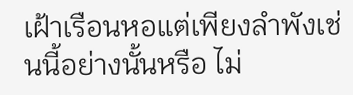เฝ้าเรือนหอแต่เพียงลำพังเช่นนี้อย่างนั้นหรือ ไม่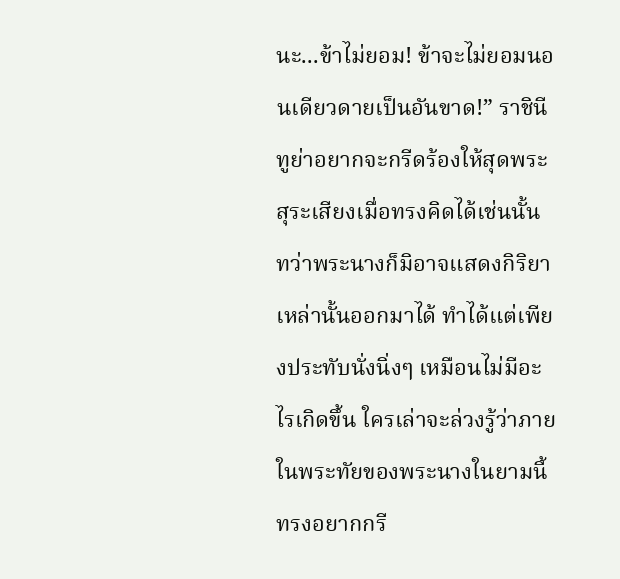นะ...ข้าไม่ยอม! ข้าจะไม่ยอมนอนเดียวดายเป็นอันขาด!” ราชินีทูย่าอยากจะกรีดร้องให้สุดพระสุระเสียงเมื่อทรงคิดได้เช่นนั้น
ทว่าพระนางก็มิอาจแสดงกิริยาเหล่านั้นออกมาได้ ทำได้แต่เพียงประทับนั่งนิ่งๆ เหมือนไม่มีอะไรเกิดขึ้น ใครเล่าจะล่วงรู้ว่าภายในพระทัยของพระนางในยามนี้ทรงอยากกรี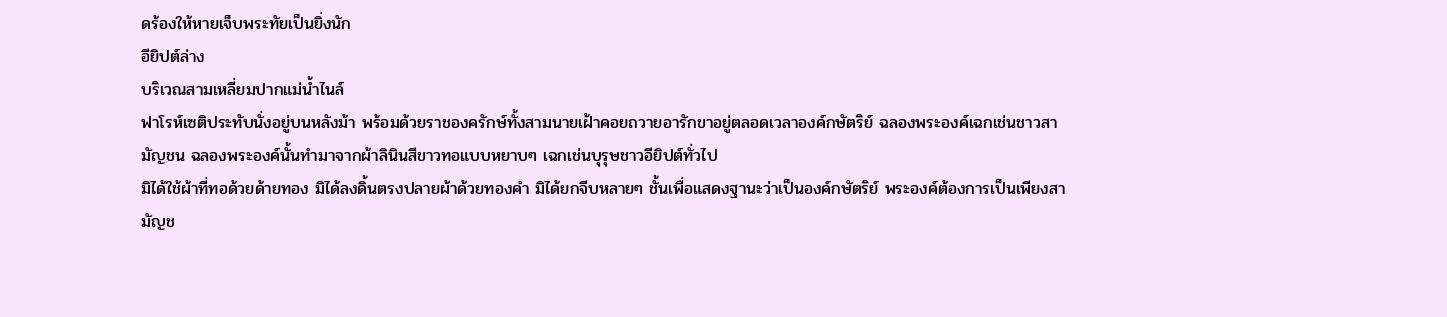ดร้องให้หายเจ็บพระทัยเป็นยิ่งนัก
อียิปต์ล่าง
บริเวณสามเหลี่ยมปากแม่น้ำไนล์
ฟาโรห์เซติประทับนั่งอยู่บนหลังม้า พร้อมด้วยราชองครักษ์ทั้งสามนายเฝ้าคอยถวายอารักขาอยู่ตลอดเวลาองค์กษัตริย์ ฉลองพระองค์เฉกเช่นชาวสามัญชน ฉลองพระองค์นั้นทำมาจากผ้าลินินสีขาวทอแบบหยาบๆ เฉกเช่นบุรุษชาวอียิปต์ทั่วไป
มิได้ใช้ผ้าที่ทอด้วยด้ายทอง มิได้ลงดิ้นตรงปลายผ้าด้วยทองคำ มิได้ยกจีบหลายๆ ชั้นเพื่อแสดงฐานะว่าเป็นองค์กษัตริย์ พระองค์ต้องการเป็นเพียงสามัญช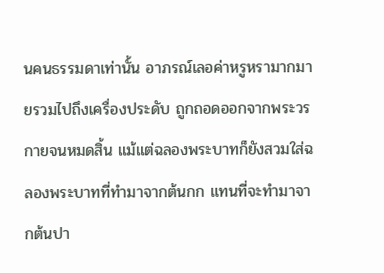นคนธรรมดาเท่านั้น อาภรณ์เลอค่าหรูหรามากมายรวมไปถึงเครื่องประดับ ถูกถอดออกจากพระวรกายจนหมดสิ้น แม้แต่ฉลองพระบาทก็ยังสวมใส่ฉลองพระบาทที่ทำมาจากต้นกก แทนที่จะทำมาจากต้นปา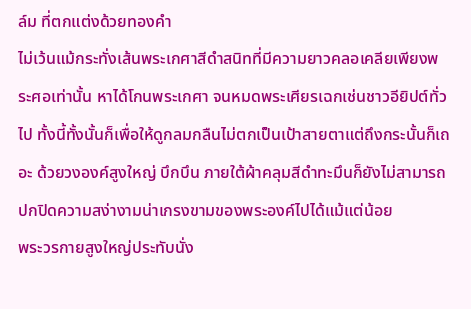ล์ม ที่ตกแต่งด้วยทองคำ
ไม่เว้นแม้กระทั่งเส้นพระเกศาสีดำสนิทที่มีความยาวคลอเคลียเพียงพระศอเท่านั้น หาได้โกนพระเกศา จนหมดพระเศียรเฉกเช่นชาวอียิปต์ทั่วไป ทั้งนี้ทั้งนั้นก็เพื่อให้ดูกลมกลืนไม่ตกเป็นเป้าสายตาแต่ถึงกระนั้นก็เถอะ ด้วยวงองค์สูงใหญ่ บึกบึน ภายใต้ผ้าคลุมสีดำทะมึนก็ยังไม่สามารถปกปิดความสง่างามน่าเกรงขามของพระองค์ไปได้แม้แต่น้อย
พระวรกายสูงใหญ่ประทับนั่ง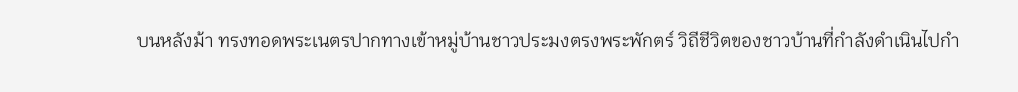บนหลังม้า ทรงทอดพระเนตรปากทางเข้าหมู่บ้านชาวประมงตรงพระพักตร์ วิถีชีวิตของชาวบ้านที่กำลังดำเนินไปกำ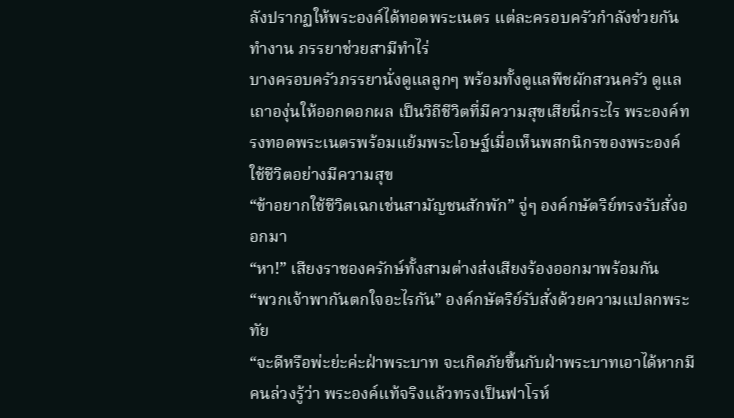ลังปรากฏให้พระองค์ได้ทอดพระเนตร แต่ละครอบครัวกำลังช่วยกันทำงาน ภรรยาช่วยสามีทำไร่
บางครอบครัวภรรยานั่งดูแลลูกๆ พร้อมทั้งดูแลพืชผักสวนครัว ดูแลเถาองุ่นให้ออกดอกผล เป็นวิถีชีวิตที่มีความสุขเสียนี่กระไร พระองค์ทรงทอดพระเนตรพร้อมแย้มพระโอษฐ์เมื่อเห็นพสกนิกรของพระองค์ ใช้ชีวิตอย่างมีความสุข
“ข้าอยากใช้ชีวิตเฉกเช่นสามัญชนสักพัก” จู่ๆ องค์กษัตริย์ทรงรับสั่งออกมา
“หา!” เสียงราชองครักษ์ทั้งสามต่างส่งเสียงร้องออกมาพร้อมกัน
“พวกเจ้าพากันตกใจอะไรกัน” องค์กษัตริย์รับสั่งด้วยความแปลกพระทัย
“จะดีหรือพ่ะย่ะค่ะฝ่าพระบาท จะเกิดภัยขึ้นกับฝ่าพระบาทเอาได้หากมีคนล่วงรู้ว่า พระองค์แท้จริงแล้วทรงเป็นฟาโรห์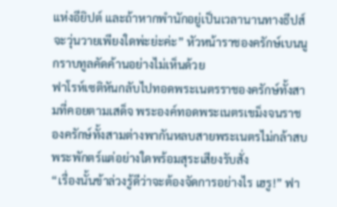แห่งอียิปต์ และถ้าหากพำนักอยู่เป็นเวลานานทางธีปส์จะวุ่นวายเพียงใดพ่ะย่ะค่ะ” หัวหน้าราชองครักษ์เบนนูกราบทูลคัดค้านอย่างไม่เห็นด้วย
ฟาโรห์เซติหันกลับไปทอดพระเนตรราชองครักษ์ทั้งสามที่คอยตามเสด็จ พระองค์ทอดพระเนตรเขม็งจนราชองครักษ์ทั้งสามต่างพากันหลบสายพระเนตรไม่กล้าสบพระพักตร์แต่อย่างใดพร้อมสุระเสียงรับสั่ง
“เรื่องนั้นข้าล่วงรู้ดีว่าจะต้องจัดการอย่างไร เฮรู!” ฟา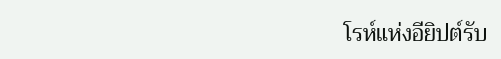โรห์แห่งอียิปต์รับ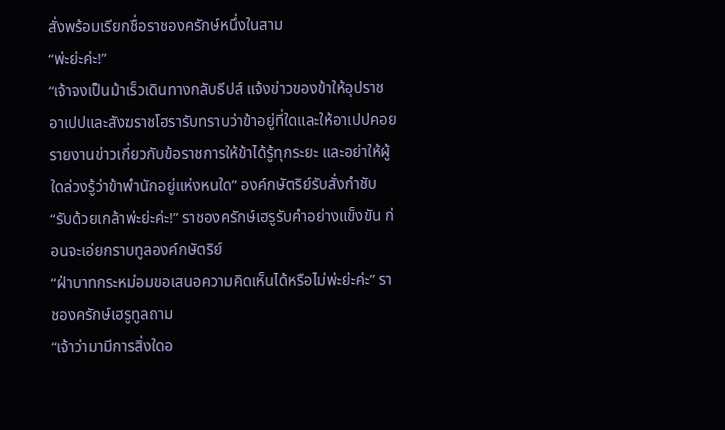สั่งพร้อมเรียกชื่อราชองครักษ์หนึ่งในสาม
“พ่ะย่ะค่ะ!”
“เจ้าจงเป็นม้าเร็วเดินทางกลับธีปส์ แจ้งข่าวของข้าให้อุปราชอาเปปและสังฆราชโฮรารับทราบว่าข้าอยู่ที่ใดและให้อาเปปคอยรายงานข่าวเกี่ยวกับข้อราชการให้ข้าได้รู้ทุกระยะ และอย่าให้ผู้ใดล่วงรู้ว่าข้าพำนักอยู่แห่งหนใด” องค์กษัตริย์รับสั่งกำชับ
“รับด้วยเกล้าพ่ะย่ะค่ะ!” ราชองครักษ์เฮรูรับคำอย่างแข็งขัน ก่อนจะเอ่ยกราบทูลองค์กษัตริย์
“ฝ่าบาทกระหม่อมขอเสนอความคิดเห็นได้หรือไม่พ่ะย่ะค่ะ” ราชองครักษ์เฮรูทูลถาม
“เจ้าว่ามามีการสิ่งใดอ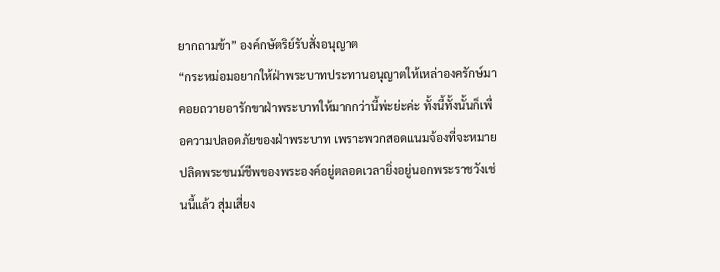ยากถามข้า” องค์กษัตริย์รับสั่งอนุญาต
“กระหม่อมอยากให้ฝ่าพระบาทประทานอนุญาตให้เหล่าองครักษ์มาคอยถวายอารักขาฝ่าพระบาทให้มากกว่านี้พ่ะย่ะค่ะ ทั้งนี้ทั้งนั้นก็เพื่อความปลอดภัยของฝ่าพระบาท เพราะพวกสอดแนมจ้องที่จะหมายปลิดพระชนม์ชีพของพระองค์อยู่ตลอดเวลายิ่งอยู่นอกพระราชวังเช่นนี้แล้ว สุ่มเสี่ยง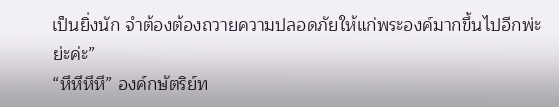เป็นยิ่งนัก จำต้องต้องถวายความปลอดภัยให้แก่พระองค์มากขึ้นไปอีกพ่ะย่ะค่ะ”
“หึหึหึหึ” องค์กษัตริย์ท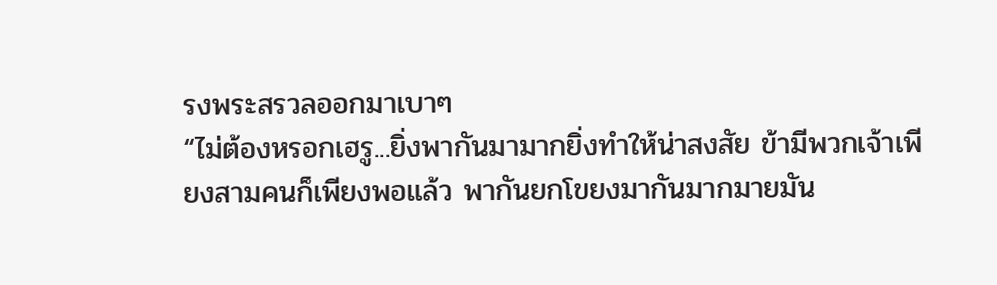รงพระสรวลออกมาเบาๆ
“ไม่ต้องหรอกเฮรู...ยิ่งพากันมามากยิ่งทำให้น่าสงสัย ข้ามีพวกเจ้าเพียงสามคนก็เพียงพอแล้ว พากันยกโขยงมากันมากมายมัน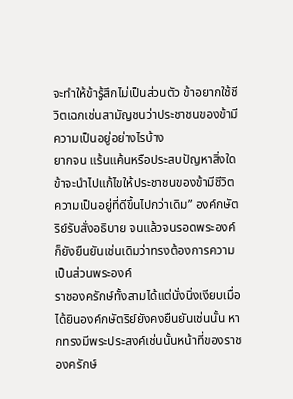จะทำให้ข้ารู้สึกไม่เป็นส่วนตัว ข้าอยากใช้ชีวิตเฉกเช่นสามัญชนว่าประชาชนของข้ามีความเป็นอยู่อย่างไรบ้าง
ยากจน แร้นแค้นหรือประสบปัญหาสิ่งใดข้าจะนำไปแก้ไขให้ประชาชนของข้ามีชีวิตความเป็นอยู่ที่ดีขึ้นไปกว่าเดิม” องค์กษัตริย์รับสั่งอธิบาย จนแล้วจนรอดพระองค์ก็ยังยืนยันเช่นเดิมว่าทรงต้องการความเป็นส่วนพระองค์
ราชองครักษ์ทั้งสามได้แต่นั่งนิ่งเงียบเมื่อได้ยินองค์กษัตริย์ยังคงยืนยันเช่นนั้น หากทรงมีพระประสงค์เช่นนั้นหน้าที่ของราชองครักษ์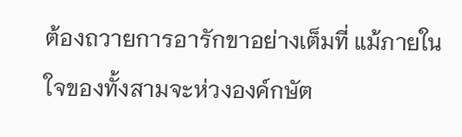ต้องถวายการอารักขาอย่างเต็มที่ แม้ภายในใจของทั้งสามจะห่วงองค์กษัต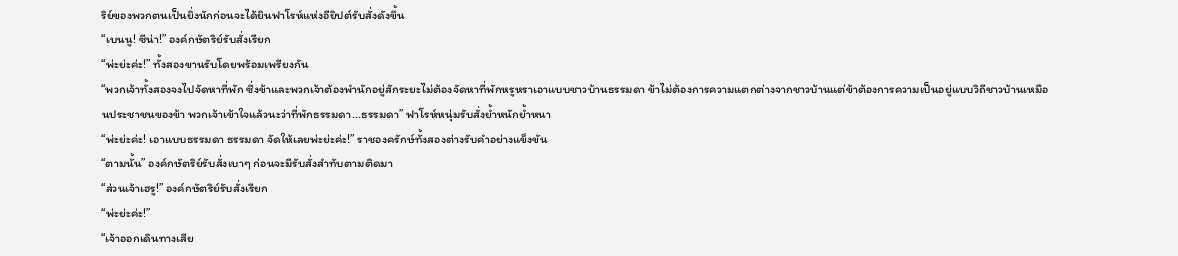ริย์ของพวกตนเป็นยิ่งนักก่อนจะได้ยินฟาโรห์แห่งอียิปต์รับสั่งดังขึ้น
“เบนนู! ซีน่า!” องค์กษัตริย์รับสั่งเรียก
“พ่ะย่ะค่ะ!” ทั้งสองขานรับโดยพร้อมเพรียงกัน
“พวกเจ้าทั้งสองจงไปจัดหาที่พัก ซึ่งข้าและพวกเจ้าต้องพำนักอยู่สักระยะไม่ต้องจัดหาที่พักหรูหราเอาแบบชาวบ้านธรรมดา ข้าไม่ต้องการความแตกต่างจากชาวบ้านแต่ข้าต้องการความเป็นอยู่แบบวิถีชาวบ้านเหมือนประชาชนของข้า พวกเจ้าเข้าใจแล้วนะว่าที่พักธรรมดา...ธรรมดา” ฟาโรห์หนุ่มรับสั่งย้ำหนักย้ำหนา
“พ่ะย่ะค่ะ! เอาแบบธรรมดา ธรรมดา จัดให้เลยพ่ะย่ะค่ะ!” ราชองครักษ์ทั้งสองต่างรับคำอย่างแข็งขัน
“ตามนั้น” องค์กษัตริย์รับสั่งเบาๆ ก่อนจะมีรับสั่งสำทับตามติดมา
“ส่วนเจ้าเฮรู!” องค์กษัตริย์รับสั่งเรียก
“พ่ะย่ะค่ะ!”
“เจ้าออกเดินทางเสีย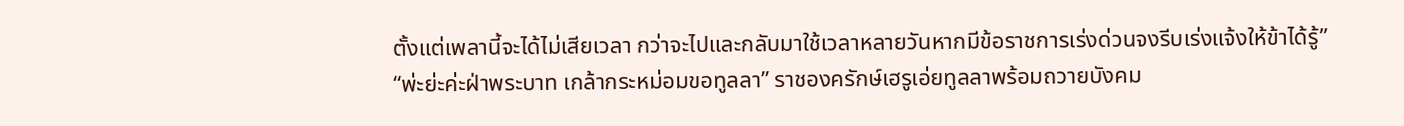ตั้งแต่เพลานี้จะได้ไม่เสียเวลา กว่าจะไปและกลับมาใช้เวลาหลายวันหากมีข้อราชการเร่งด่วนจงรีบเร่งแจ้งให้ข้าได้รู้”
“พ่ะย่ะค่ะฝ่าพระบาท เกล้ากระหม่อมขอทูลลา” ราชองครักษ์เฮรูเอ่ยทูลลาพร้อมถวายบังคม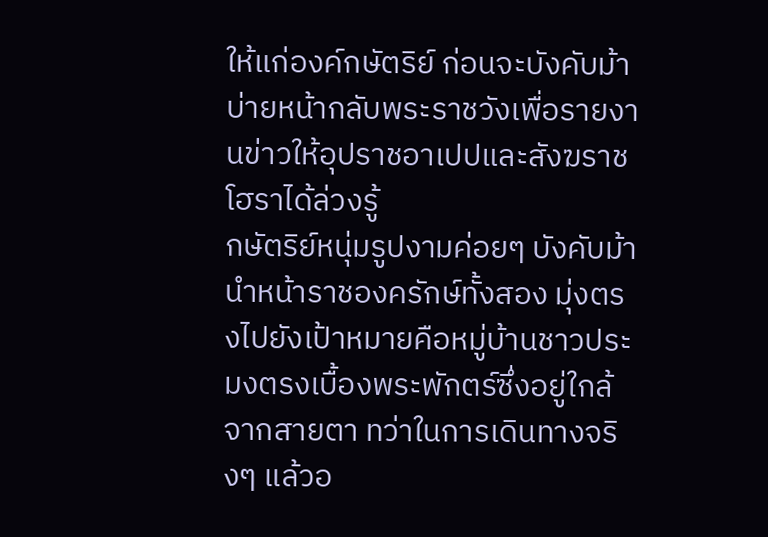ให้แก่องค์กษัตริย์ ก่อนจะบังคับม้าบ่ายหน้ากลับพระราชวังเพื่อรายงานข่าวให้อุปราชอาเปปและสังฆราชโฮราได้ล่วงรู้
กษัตริย์หนุ่มรูปงามค่อยๆ บังคับม้านำหน้าราชองครักษ์ทั้งสอง มุ่งตรงไปยังเป้าหมายคือหมู่บ้านชาวประมงตรงเบื้องพระพักตร์ซึ่งอยู่ใกล้จากสายตา ทว่าในการเดินทางจริงๆ แล้วอ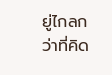ยู่ไกลกว่าที่คิด